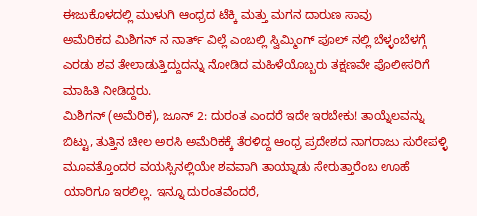ಈಜುಕೊಳದಲ್ಲಿ ಮುಳುಗಿ ಆಂಧ್ರದ ಟೆಕ್ಕಿ ಮತ್ತು ಮಗನ ದಾರುಣ ಸಾವು
ಅಮೆರಿಕದ ಮಿಶಿಗನ್ ನ ನಾರ್ತ್ ವಿಲ್ಲೆ ಎಂಬಲ್ಲಿ ಸ್ವಿಮ್ಮಿಂಗ್ ಪೂಲ್ ನಲ್ಲಿ ಬೆಳ್ಳಂಬೆಳಗ್ಗೆ ಎರಡು ಶವ ತೇಲಾಡುತ್ತಿದ್ದುದನ್ನು ನೋಡಿದ ಮಹಿಳೆಯೊಬ್ಬರು ತಕ್ಷಣವೇ ಪೊಲೀಸರಿಗೆ ಮಾಹಿತಿ ನೀಡಿದ್ದರು.
ಮಿಶಿಗನ್ (ಅಮೆರಿಕ), ಜೂನ್ 2: ದುರಂತ ಎಂದರೆ ಇದೇ ಇರಬೇಕು! ತಾಯ್ನೆಲವನ್ನು ಬಿಟ್ಟು, ತುತ್ತಿನ ಚೀಲ ಅರಸಿ ಅಮೆರಿಕಕ್ಕೆ ತೆರಳಿದ್ದ ಆಂಧ್ರ ಪ್ರದೇಶದ ನಾಗರಾಜು ಸುರೇಪಳ್ಳಿ ಮೂವತ್ತೊಂದರ ವಯಸ್ಸಿನಲ್ಲಿಯೇ ಶವವಾಗಿ ತಾಯ್ನಾಡು ಸೇರುತ್ತಾರೆಂಬ ಊಹೆ ಯಾರಿಗೂ ಇರಲಿಲ್ಲ. ಇನ್ನೂ ದುರಂತವೆಂದರೆ,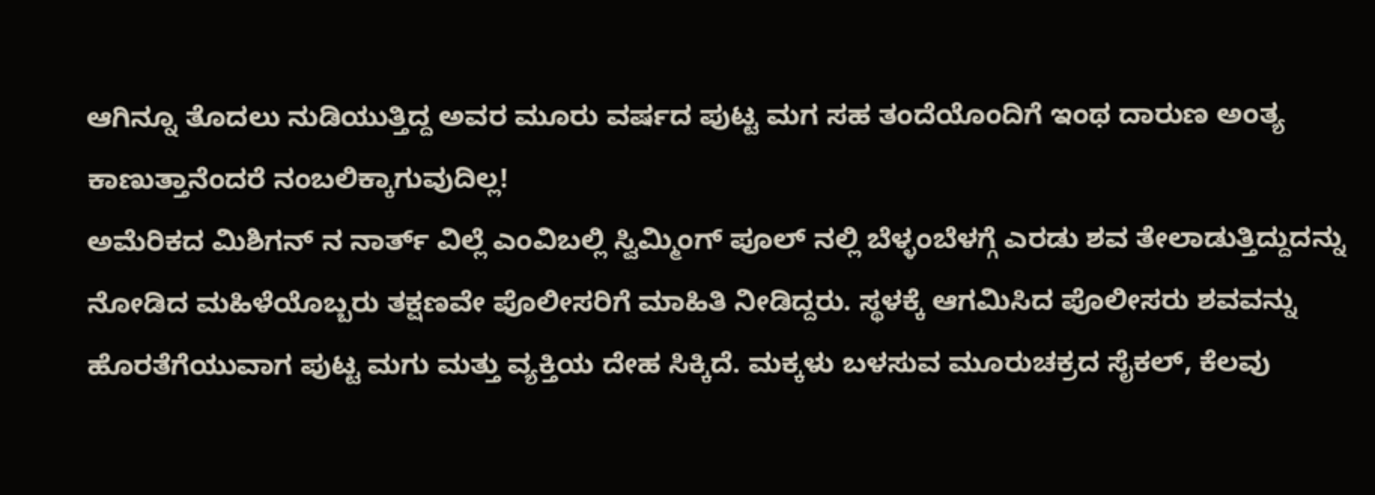ಆಗಿನ್ನೂ ತೊದಲು ನುಡಿಯುತ್ತಿದ್ದ ಅವರ ಮೂರು ವರ್ಷದ ಪುಟ್ಟ ಮಗ ಸಹ ತಂದೆಯೊಂದಿಗೆ ಇಂಥ ದಾರುಣ ಅಂತ್ಯ ಕಾಣುತ್ತಾನೆಂದರೆ ನಂಬಲಿಕ್ಕಾಗುವುದಿಲ್ಲ!
ಅಮೆರಿಕದ ಮಿಶಿಗನ್ ನ ನಾರ್ತ್ ವಿಲ್ಲೆ ಎಂವಿಬಲ್ಲಿ ಸ್ವಿಮ್ಮಿಂಗ್ ಪೂಲ್ ನಲ್ಲಿ ಬೆಳ್ಳಂಬೆಳಗ್ಗೆ ಎರಡು ಶವ ತೇಲಾಡುತ್ತಿದ್ದುದನ್ನು ನೋಡಿದ ಮಹಿಳೆಯೊಬ್ಬರು ತಕ್ಷಣವೇ ಪೊಲೀಸರಿಗೆ ಮಾಹಿತಿ ನೀಡಿದ್ದರು. ಸ್ಥಳಕ್ಕೆ ಆಗಮಿಸಿದ ಪೊಲೀಸರು ಶವವನ್ನು ಹೊರತೆಗೆಯುವಾಗ ಪುಟ್ಟ ಮಗು ಮತ್ತು ವ್ಯಕ್ತಿಯ ದೇಹ ಸಿಕ್ಕಿದೆ. ಮಕ್ಕಳು ಬಳಸುವ ಮೂರುಚಕ್ರದ ಸೈಕಲ್, ಕೆಲವು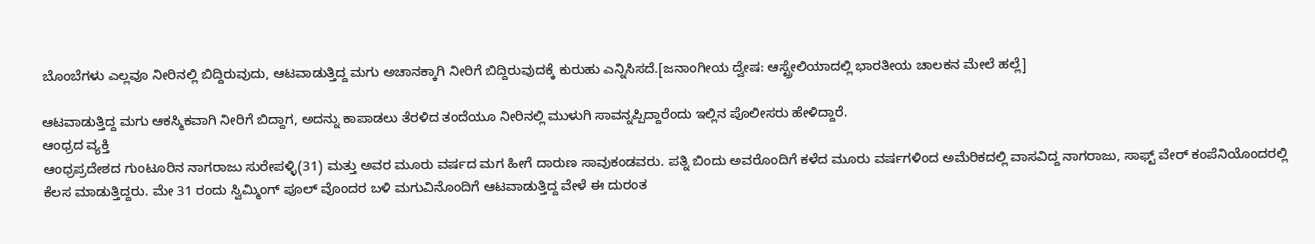ಬೊಂಬೆಗಳು ಎಲ್ಲವೂ ನೀರಿನಲ್ಲಿ ಬಿದ್ದಿರುವುದು, ಆಟವಾಡುತ್ತಿದ್ದ ಮಗು ಅಚಾನಕ್ಕಾಗಿ ನೀರಿಗೆ ಬಿದ್ದಿರುವುದಕ್ಕೆ ಕುರುಹು ಎನ್ನಿಸಿಸದೆ.[ಜನಾಂಗೀಯ ದ್ವೇಷ: ಆಸ್ಟ್ರೇಲಿಯಾದಲ್ಲಿ ಭಾರತೀಯ ಚಾಲಕನ ಮೇಲೆ ಹಲ್ಲೆ]

ಆಟವಾಡುತ್ತಿದ್ದ ಮಗು ಆಕಸ್ಮಿಕವಾಗಿ ನೀರಿಗೆ ಬಿದ್ದಾಗ, ಅದನ್ನು ಕಾಪಾಡಲು ತೆರಳಿದ ತಂದೆಯೂ ನೀರಿನಲ್ಲಿ ಮುಳುಗಿ ಸಾವನ್ನಪ್ಪಿದ್ದಾರೆಂದು ಇಲ್ಲಿನ ಪೊಲೀಸರು ಹೇಳಿದ್ದಾರೆ.
ಆಂಧ್ರದ ವ್ಯಕ್ತಿ
ಆಂಧ್ರಪ್ರದೇಶದ ಗುಂಟೂರಿನ ನಾಗರಾಜು ಸುರೇಪಳ್ಳಿ(31) ಮತ್ತು ಅವರ ಮೂರು ವರ್ಷದ ಮಗ ಹೀಗೆ ದಾರುಣ ಸಾವುಕಂಡವರು. ಪತ್ನಿ ಬಿಂದು ಅವರೊಂದಿಗೆ ಕಳೆದ ಮೂರು ವರ್ಷಗಳಿಂದ ಅಮೆರಿಕದಲ್ಲಿ ವಾಸವಿದ್ದ ನಾಗರಾಜು, ಸಾಫ್ಟ್ ವೇರ್ ಕಂಪೆನಿಯೊಂದರಲ್ಲಿ ಕೆಲಸ ಮಾಡುತ್ತಿದ್ದರು. ಮೇ 31 ರಂದು ಸ್ವಿಮ್ಮಿಂಗ್ ಪೂಲ್ ವೊಂದರ ಬಳಿ ಮಗುವಿನೊಂದಿಗೆ ಆಟವಾಡುತ್ತಿದ್ದ ವೇಳೆ ಈ ದುರಂತ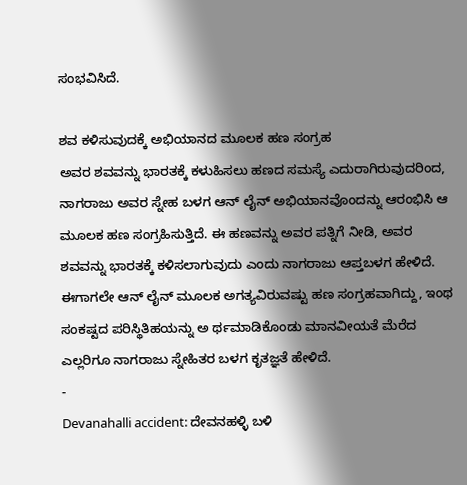ಸಂಭವಿಸಿದೆ.

ಶವ ಕಳಿಸುವುದಕ್ಕೆ ಅಭಿಯಾನದ ಮೂಲಕ ಹಣ ಸಂಗ್ರಹ
ಅವರ ಶವವನ್ನು ಭಾರತಕ್ಕೆ ಕಳುಹಿಸಲು ಹಣದ ಸಮಸ್ಯೆ ಎದುರಾಗಿರುವುದರಿಂದ, ನಾಗರಾಜು ಅವರ ಸ್ನೇಹ ಬಳಗ ಆನ್ ಲೈನ್ ಅಭಿಯಾನವೊಂದನ್ನು ಆರಂಭಿಸಿ ಆ ಮೂಲಕ ಹಣ ಸಂಗ್ರಹಿಸುತ್ತಿದೆ. ಈ ಹಣವನ್ನು ಅವರ ಪತ್ನಿಗೆ ನೀಡಿ, ಅವರ ಶವವನ್ನು ಭಾರತಕ್ಕೆ ಕಳಿಸಲಾಗುವುದು ಎಂದು ನಾಗರಾಜು ಆಪ್ತಬಳಗ ಹೇಳಿದೆ. ಈಗಾಗಲೇ ಆನ್ ಲೈನ್ ಮೂಲಕ ಅಗತ್ಯವಿರುವಷ್ಟು ಹಣ ಸಂಗ್ರಹವಾಗಿದ್ದು, ಇಂಥ ಸಂಕಷ್ಟದ ಪರಿಸ್ಥಿತಿಹಯನ್ನು ಅ ರ್ಥಮಾಡಿಕೊಂಡು ಮಾನವೀಯತೆ ಮೆರೆದ ಎಲ್ಲರಿಗೂ ನಾಗರಾಜು ಸ್ನೇಹಿತರ ಬಳಗ ಕೃತಜ್ಞತೆ ಹೇಳಿದೆ.
-
Devanahalli accident: ದೇವನಹಳ್ಳಿ ಬಳಿ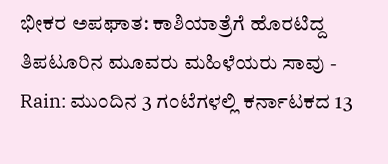ಭೀಕರ ಅಪಘಾತ: ಕಾಶಿಯಾತ್ರೆಗೆ ಹೊರಟಿದ್ದ ತಿಪಟೂರಿನ ಮೂವರು ಮಹಿಳೆಯರು ಸಾವು -
Rain: ಮುಂದಿನ 3 ಗಂಟೆಗಳಲ್ಲಿ ಕರ್ನಾಟಕದ 13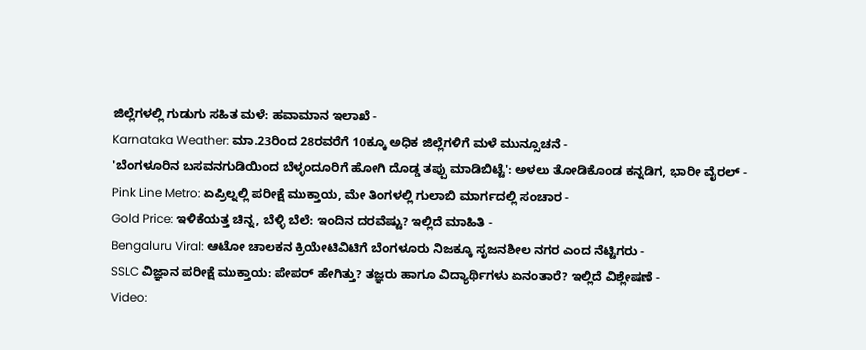ಜಿಲ್ಲೆಗಳಲ್ಲಿ ಗುಡುಗು ಸಹಿತ ಮಳೆ: ಹವಾಮಾನ ಇಲಾಖೆ -
Karnataka Weather: ಮಾ.23ರಿಂದ 28ರವರೆಗೆ 10ಕ್ಕೂ ಅಧಿಕ ಜಿಲ್ಲೆಗಳಿಗೆ ಮಳೆ ಮುನ್ಸೂಚನೆ -
'ಬೆಂಗಳೂರಿನ ಬಸವನಗುಡಿಯಿಂದ ಬೆಳ್ಳಂದೂರಿಗೆ ಹೋಗಿ ದೊಡ್ಡ ತಪ್ಪು ಮಾಡಿಬಿಟ್ಟೆ': ಅಳಲು ತೋಡಿಕೊಂಡ ಕನ್ನಡಿಗ, ಭಾರೀ ವೈರಲ್ -
Pink Line Metro: ಏಪ್ರಿಲ್ನಲ್ಲಿ ಪರೀಕ್ಷೆ ಮುಕ್ತಾಯ, ಮೇ ತಿಂಗಳಲ್ಲಿ ಗುಲಾಬಿ ಮಾರ್ಗದಲ್ಲಿ ಸಂಚಾರ -
Gold Price: ಇಳಿಕೆಯತ್ತ ಚಿನ್ನ, ಬೆಳ್ಳಿ ಬೆಲೆ: ಇಂದಿನ ದರವೆಷ್ಟು? ಇಲ್ಲಿದೆ ಮಾಹಿತಿ -
Bengaluru Viral: ಆಟೋ ಚಾಲಕನ ಕ್ರಿಯೇಟಿವಿಟಿಗೆ ಬೆಂಗಳೂರು ನಿಜಕ್ಕೂ ಸೃಜನಶೀಲ ನಗರ ಎಂದ ನೆಟ್ಟಿಗರು -
SSLC ವಿಜ್ಞಾನ ಪರೀಕ್ಷೆ ಮುಕ್ತಾಯ: ಪೇಪರ್ ಹೇಗಿತ್ತು? ತಜ್ಞರು ಹಾಗೂ ವಿದ್ಯಾರ್ಥಿಗಳು ಏನಂತಾರೆ? ಇಲ್ಲಿದೆ ವಿಶ್ಲೇಷಣೆ -
Video: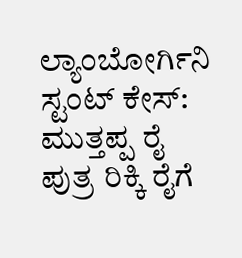ಲ್ಯಾಂಬೋರ್ಗಿನಿ ಸ್ಟಂಟ್ ಕೇಸ್: ಮುತ್ತಪ್ಪ ರೈ ಪುತ್ರ ರಿಕ್ಕಿ ರೈಗೆ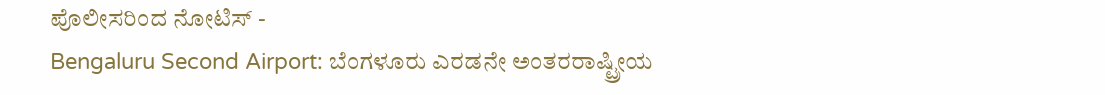ಪೊಲೀಸರಿಂದ ನೋಟಿಸ್ -
Bengaluru Second Airport: ಬೆಂಗಳೂರು ಎರಡನೇ ಅಂತರರಾಷ್ಟ್ರೀಯ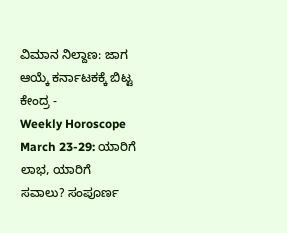ವಿಮಾನ ನಿಲ್ದಾಣ: ಜಾಗ ಆಯ್ಕೆ ಕರ್ನಾಟಕಕ್ಕೆ ಬಿಟ್ಟ ಕೇಂದ್ರ -
Weekly Horoscope March 23-29: ಯಾರಿಗೆ ಲಾಭ, ಯಾರಿಗೆ ಸವಾಲು? ಸಂಪೂರ್ಣ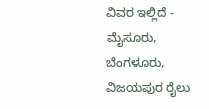ವಿವರ ಇಲ್ಲಿದೆ -
ಮೈಸೂರು, ಬೆಂಗಳೂರು, ವಿಜಯಪುರ ರೈಲು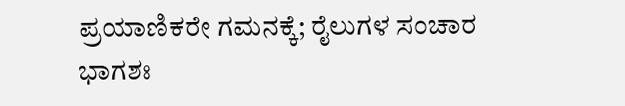ಪ್ರಯಾಣಿಕರೇ ಗಮನಕ್ಕೆ; ರೈಲುಗಳ ಸಂಚಾರ ಭಾಗಶಃ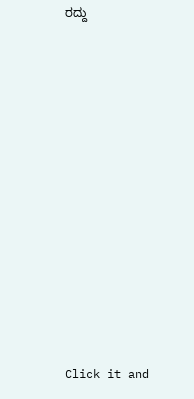ರದ್ದು












Click it and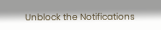Unblock the Notifications